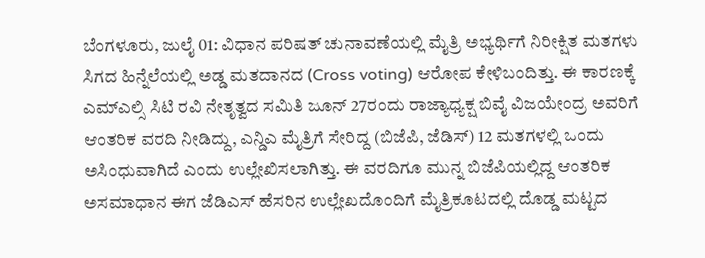ಬೆಂಗಳೂರು, ಜುಲೈ 01: ವಿಧಾನ ಪರಿಷತ್ ಚುನಾವಣೆಯಲ್ಲಿ ಮೈತ್ರಿ ಅಭ್ಯರ್ಥಿಗೆ ನಿರೀಕ್ಷಿತ ಮತಗಳು ಸಿಗದ ಹಿನ್ನೆಲೆಯಲ್ಲಿ ಅಡ್ಡ ಮತದಾನದ (Cross voting) ಆರೋಪ ಕೇಳಿಬಂದಿತ್ತು. ಈ ಕಾರಣಕ್ಕೆ ಎಮ್ಎಲ್ಸಿ ಸಿಟಿ ರವಿ ನೇತೃತ್ವದ ಸಮಿತಿ ಜೂನ್ 27ರಂದು ರಾಜ್ಯಾಧ್ಯಕ್ಷ ಬಿವೈ ವಿಜಯೇಂದ್ರ ಅವರಿಗೆ ಆಂತರಿಕ ವರದಿ ನೀಡಿದ್ದು, ಎನ್ಡಿಎ ಮೈತ್ರಿಗೆ ಸೇರಿದ್ದ (ಬಿಜೆಪಿ, ಜೆಡಿಸ್) 12 ಮತಗಳಲ್ಲಿ ಒಂದು ಅಸಿಂಧುವಾಗಿದೆ ಎಂದು ಉಲ್ಲೇಖಿಸಲಾಗಿತ್ತು. ಈ ವರದಿಗೂ ಮುನ್ನ ಬಿಜೆಪಿಯಲ್ಲಿದ್ದ ಆಂತರಿಕ ಅಸಮಾಧಾನ ಈಗ ಜೆಡಿಎಸ್ ಹೆಸರಿನ ಉಲ್ಲೇಖದೊಂದಿಗೆ ಮೈತ್ರಿಕೂಟದಲ್ಲಿ ದೊಡ್ಡ ಮಟ್ಟದ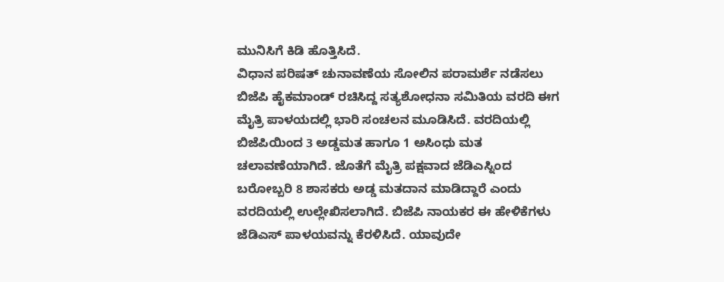ಮುನಿಸಿಗೆ ಕಿಡಿ ಹೊತ್ತಿಸಿದೆ.
ವಿಧಾನ ಪರಿಷತ್ ಚುನಾವಣೆಯ ಸೋಲಿನ ಪರಾಮರ್ಶೆ ನಡೆಸಲು ಬಿಜೆಪಿ ಹೈಕಮಾಂಡ್ ರಚಿಸಿದ್ದ ಸತ್ಯಶೋಧನಾ ಸಮಿತಿಯ ವರದಿ ಈಗ ಮೈತ್ರಿ ಪಾಳಯದಲ್ಲಿ ಭಾರಿ ಸಂಚಲನ ಮೂಡಿಸಿದೆ. ವರದಿಯಲ್ಲಿ ಬಿಜೆಪಿಯಿಂದ 3 ಅಡ್ಡಮತ ಹಾಗೂ 1 ಅಸಿಂಧು ಮತ ಚಲಾವಣೆಯಾಗಿದೆ. ಜೊತೆಗೆ ಮೈತ್ರಿ ಪಕ್ಷವಾದ ಜೆಡಿಎಸ್ನಿಂದ ಬರೋಬ್ಬರಿ 8 ಶಾಸಕರು ಅಡ್ಡ ಮತದಾನ ಮಾಡಿದ್ದಾರೆ ಎಂದು ವರದಿಯಲ್ಲಿ ಉಲ್ಲೇಖಿಸಲಾಗಿದೆ. ಬಿಜೆಪಿ ನಾಯಕರ ಈ ಹೇಳಿಕೆಗಳು ಜೆಡಿಎಸ್ ಪಾಳಯವನ್ನು ಕೆರಳಿಸಿದೆ. ಯಾವುದೇ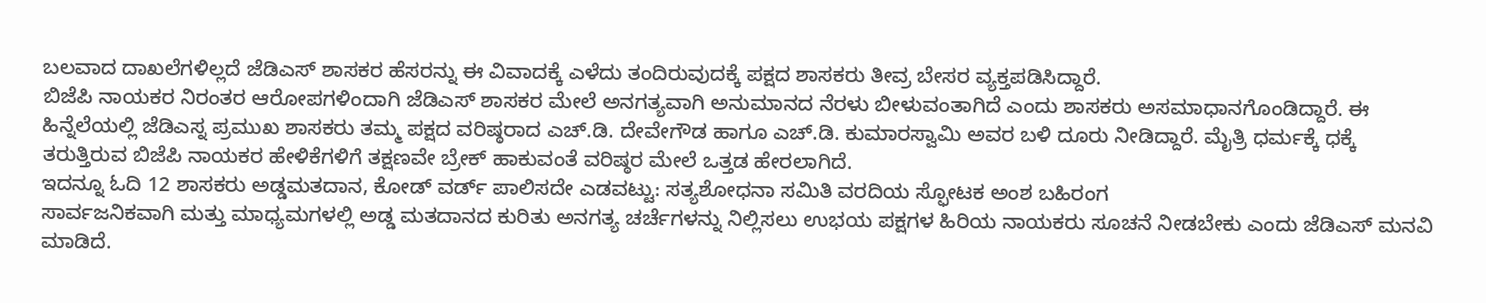ಬಲವಾದ ದಾಖಲೆಗಳಿಲ್ಲದೆ ಜೆಡಿಎಸ್ ಶಾಸಕರ ಹೆಸರನ್ನು ಈ ವಿವಾದಕ್ಕೆ ಎಳೆದು ತಂದಿರುವುದಕ್ಕೆ ಪಕ್ಷದ ಶಾಸಕರು ತೀವ್ರ ಬೇಸರ ವ್ಯಕ್ತಪಡಿಸಿದ್ದಾರೆ.
ಬಿಜೆಪಿ ನಾಯಕರ ನಿರಂತರ ಆರೋಪಗಳಿಂದಾಗಿ ಜೆಡಿಎಸ್ ಶಾಸಕರ ಮೇಲೆ ಅನಗತ್ಯವಾಗಿ ಅನುಮಾನದ ನೆರಳು ಬೀಳುವಂತಾಗಿದೆ ಎಂದು ಶಾಸಕರು ಅಸಮಾಧಾನಗೊಂಡಿದ್ದಾರೆ. ಈ ಹಿನ್ನೆಲೆಯಲ್ಲಿ ಜೆಡಿಎಸ್ನ ಪ್ರಮುಖ ಶಾಸಕರು ತಮ್ಮ ಪಕ್ಷದ ವರಿಷ್ಠರಾದ ಎಚ್.ಡಿ. ದೇವೇಗೌಡ ಹಾಗೂ ಎಚ್.ಡಿ. ಕುಮಾರಸ್ವಾಮಿ ಅವರ ಬಳಿ ದೂರು ನೀಡಿದ್ದಾರೆ. ಮೈತ್ರಿ ಧರ್ಮಕ್ಕೆ ಧಕ್ಕೆ ತರುತ್ತಿರುವ ಬಿಜೆಪಿ ನಾಯಕರ ಹೇಳಿಕೆಗಳಿಗೆ ತಕ್ಷಣವೇ ಬ್ರೇಕ್ ಹಾಕುವಂತೆ ವರಿಷ್ಠರ ಮೇಲೆ ಒತ್ತಡ ಹೇರಲಾಗಿದೆ.
ಇದನ್ನೂ ಓದಿ 12 ಶಾಸಕರು ಅಡ್ಡಮತದಾನ, ಕೋಡ್ ವರ್ಡ್ ಪಾಲಿಸದೇ ಎಡವಟ್ಟು: ಸತ್ಯಶೋಧನಾ ಸಮಿತಿ ವರದಿಯ ಸ್ಫೋಟಕ ಅಂಶ ಬಹಿರಂಗ
ಸಾರ್ವಜನಿಕವಾಗಿ ಮತ್ತು ಮಾಧ್ಯಮಗಳಲ್ಲಿ ಅಡ್ಡ ಮತದಾನದ ಕುರಿತು ಅನಗತ್ಯ ಚರ್ಚೆಗಳನ್ನು ನಿಲ್ಲಿಸಲು ಉಭಯ ಪಕ್ಷಗಳ ಹಿರಿಯ ನಾಯಕರು ಸೂಚನೆ ನೀಡಬೇಕು ಎಂದು ಜೆಡಿಎಸ್ ಮನವಿ ಮಾಡಿದೆ.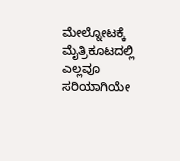ಮೇಲ್ನೋಟಕ್ಕೆ ಮೈತ್ರಿಕೂಟದಲ್ಲಿ ಎಲ್ಲವೂ ಸರಿಯಾಗಿಯೇ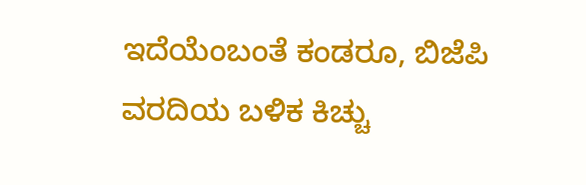ಇದೆಯೆಂಬಂತೆ ಕಂಡರೂ, ಬಿಜೆಪಿ ವರದಿಯ ಬಳಿಕ ಕಿಚ್ಚು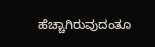ಹೆಚ್ಚಾಗಿರುವುದಂತೂ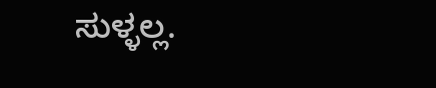ಸುಳ್ಳಲ್ಲ.